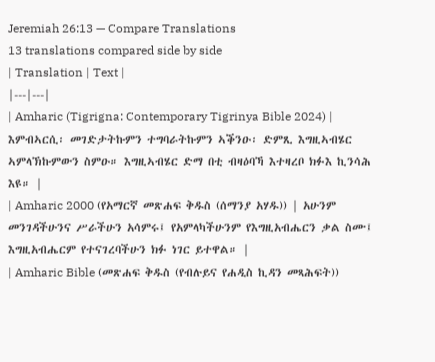Jeremiah 26:13 — Compare Translations
13 translations compared side by side
| Translation | Text |
|---|---|
| Amharic (Tigrigna: Contemporary Tigrinya Bible 2024) | እምብኣርሲ፡ መገድታትኩምን ተግባራትኩምን ኣቕንዑ፡ ድምጺ እግዚኣብሄር ኣምላኽኩምውን ስምዑ። እግዚኣብሄር ድማ በቲ ብዛዕባኻ እተዛረቦ ክፉእ ኪንሳሕ እዩ። |
| Amharic 2000 (የአማርኛ መጽሐፍ ቅዱስ (ሰማንያ አሃዱ)) | አሁንም መንገዳችሁንና ሥራችሁን አሳምሩ፤ የአምላካችሁንም የእግዚአብሔርን ቃል ስሙ፤ እግዚአብሔርም የተናገረባችሁን ክፉ ነገር ይተዋል። |
| Amharic Bible (መጽሐፍ ቅዱስ (የብሉይና የሐዲስ ኪዳን መጻሕፍት))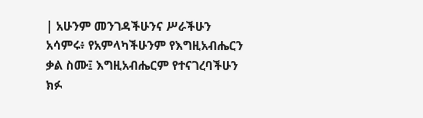| አሁንም መንገዳችሁንና ሥራችሁን አሳምሩ፥ የአምላካችሁንም የእግዚአብሔርን ቃል ስሙ፤ እግዚአብሔርም የተናገረባችሁን ክፉ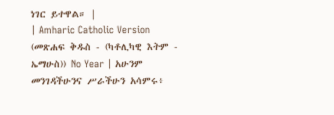ነገር ይተዋል። |
| Amharic Catholic Version (መጽሐፍ ቅዱስ - (ካቶሊካዊ እትም - ኤማሁስ)) No Year | አሁንም መንገዳችሁንና ሥራችሁን አሳምሩ፥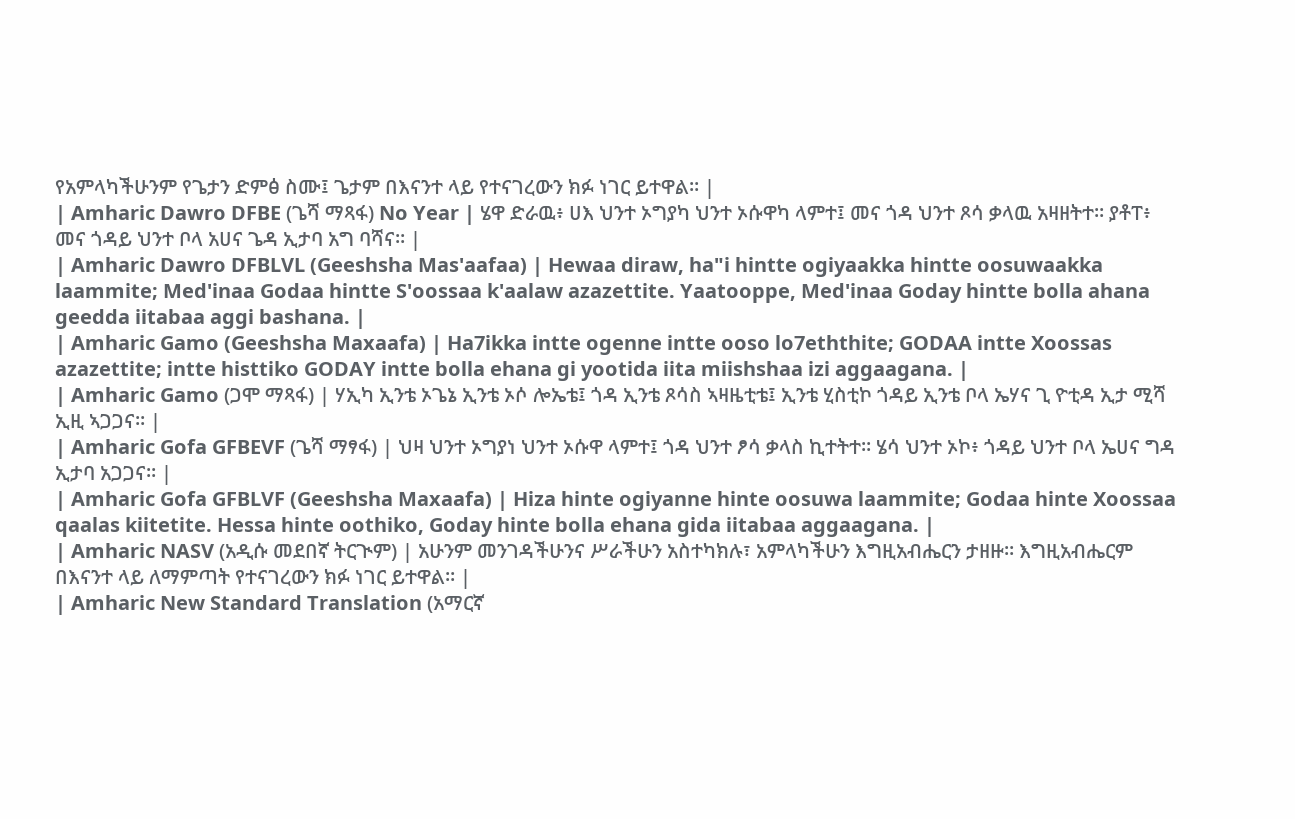የአምላካችሁንም የጌታን ድምፅ ስሙ፤ ጌታም በእናንተ ላይ የተናገረውን ክፉ ነገር ይተዋል። |
| Amharic Dawro DFBE (ጌሻ ማጻፋ) No Year | ሄዋ ድራዉ፥ ሀእ ህንተ ኦግያካ ህንተ ኦሱዋካ ላምተ፤ መና ጎዳ ህንተ ጾሳ ቃላዉ አዛዘትተ። ያቶፐ፥ መና ጎዳይ ህንተ ቦላ አሀና ጌዳ ኢታባ አግ ባሻና። |
| Amharic Dawro DFBLVL (Geeshsha Mas'aafaa) | Hewaa diraw, ha"i hintte ogiyaakka hintte oosuwaakka laammite; Med'inaa Godaa hintte S'oossaa k'aalaw azazettite. Yaatooppe, Med'inaa Goday hintte bolla ahana geedda iitabaa aggi bashana. |
| Amharic Gamo (Geeshsha Maxaafa) | Ha7ikka intte ogenne intte ooso lo7eththite; GODAA intte Xoossas azazettite; intte histtiko GODAY intte bolla ehana gi yootida iita miishshaa izi aggaagana. |
| Amharic Gamo (ጋሞ ማጻፋ) | ሃኢካ ኢንቴ ኦጌኔ ኢንቴ ኦሶ ሎኤቴ፤ ጎዳ ኢንቴ ጾሳስ ኣዛዜቲቴ፤ ኢንቴ ሂስቲኮ ጎዳይ ኢንቴ ቦላ ኤሃና ጊ ዮቲዳ ኢታ ሚሻ ኢዚ ኣጋጋና። |
| Amharic Gofa GFBEVF (ጌሻ ማፃፋ) | ህዛ ህንተ ኦግያነ ህንተ ኦሱዋ ላምተ፤ ጎዳ ህንተ ፆሳ ቃላስ ኪተትተ። ሄሳ ህንተ ኦኮ፥ ጎዳይ ህንተ ቦላ ኤሀና ግዳ ኢታባ አጋጋና። |
| Amharic Gofa GFBLVF (Geeshsha Maxaafa) | Hiza hinte ogiyanne hinte oosuwa laammite; Godaa hinte Xoossaa qaalas kiitetite. Hessa hinte oothiko, Goday hinte bolla ehana gida iitabaa aggaagana. |
| Amharic NASV (አዲሱ መደበኛ ትርጒም) | አሁንም መንገዳችሁንና ሥራችሁን አስተካክሉ፣ አምላካችሁን እግዚአብሔርን ታዘዙ። እግዚአብሔርም በእናንተ ላይ ለማምጣት የተናገረውን ክፉ ነገር ይተዋል። |
| Amharic New Standard Translation (አማርኛ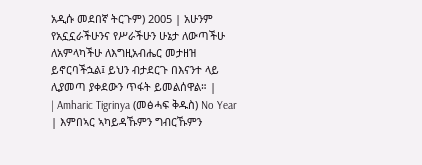አዲሱ መደበኛ ትርጉም) 2005 | አሁንም የአኗኗራችሁንና የሥራችሁን ሁኔታ ለውጣችሁ ለአምላካችሁ ለእግዚአብሔር መታዘዝ ይኖርባችኋል፤ ይህን ብታደርጉ በእናንተ ላይ ሊያመጣ ያቀደውን ጥፋት ይመልሰዋል። |
| Amharic Tigrinya (መፅሓፍ ቅዱስ) No Year | እምበኣር ኣካይዳኹምን ግብርኹምን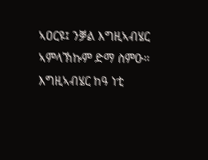ኣዐርዩ፤ ንቓል እግዚኣብሄር ኣምላኽኩም ድማ ስምዑ። እግዚኣብሄር ከዓ ነቲ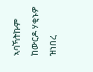ኣባኻትኩም ከውርዶ ሃቂኑዎ ዝነበረ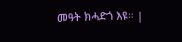መዓት ክሓድጎ እዩ። |